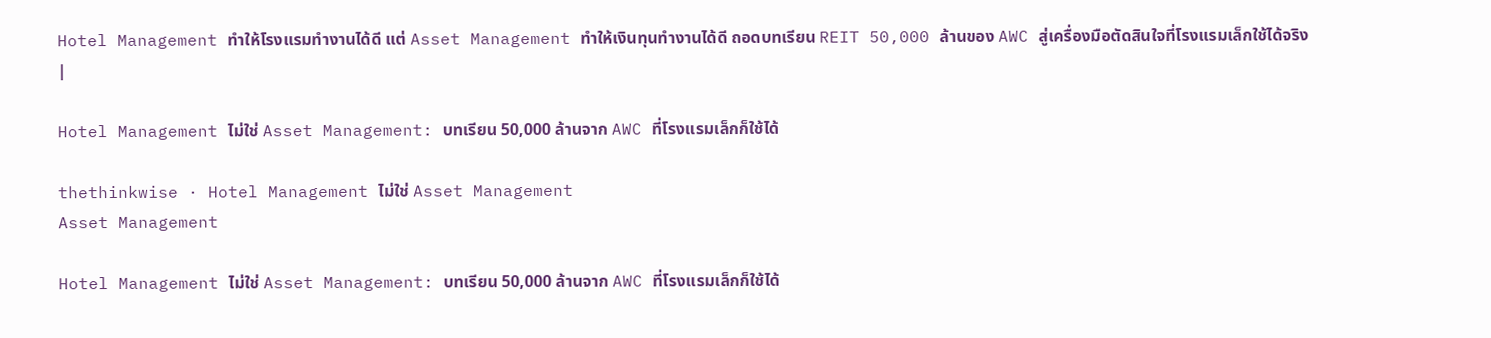Hotel Management ทำให้โรงแรมทำงานได้ดี แต่ Asset Management ทำให้เงินทุนทำงานได้ดี ถอดบทเรียน REIT 50,000 ล้านของ AWC สู่เครื่องมือตัดสินใจที่โรงแรมเล็กใช้ได้จริง
|

Hotel Management ไม่ใช่ Asset Management: บทเรียน 50,000 ล้านจาก AWC ที่โรงแรมเล็กก็ใช้ได้

thethinkwise · Hotel Management ไม่ใช่ Asset Management
Asset Management

Hotel Management ไม่ใช่ Asset Management: บทเรียน 50,000 ล้านจาก AWC ที่โรงแรมเล็กก็ใช้ได้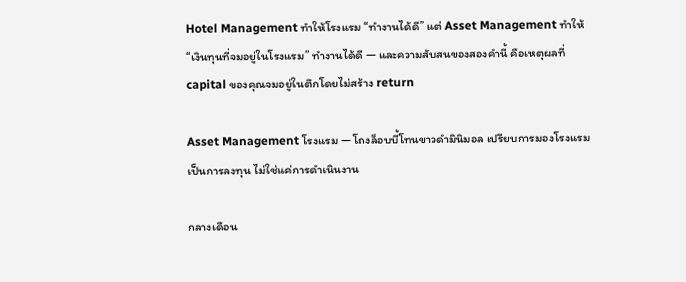Hotel Management ทำให้โรงแรม “ทำงานได้ดี” แต่ Asset Management ทำให้ “เงินทุนที่จมอยู่ในโรงแรม” ทำงานได้ดี — และความสับสนของสองคำนี้ คือเหตุผลที่ capital ของคุณจมอยู่ในตึกโดยไม่สร้าง return

Asset Management โรงแรม — โถงล็อบบี้โทนขาวดำมินิมอล เปรียบการมองโรงแรมเป็นการลงทุน ไม่ใช่แค่การดำเนินงาน

กลางเดือน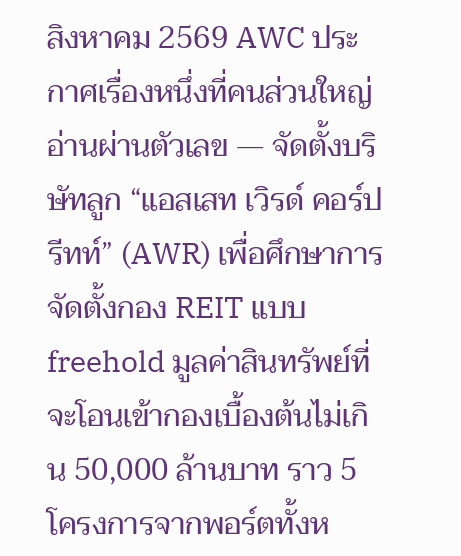สิงหาคม 2569 AWC ประกาศเรื่องหนึ่งที่คนส่วนใหญ่อ่านผ่านตัวเลข — จัดตั้งบริษัทลูก “แอสเสท เวิรด์ คอร์ป รีทท์” (AWR) เพื่อศึกษาการจัดตั้งกอง REIT แบบ freehold มูลค่าสินทรัพย์ที่จะโอนเข้ากองเบื้องต้นไม่เกิน 50,000 ล้านบาท ราว 5 โครงการจากพอร์ตทั้งห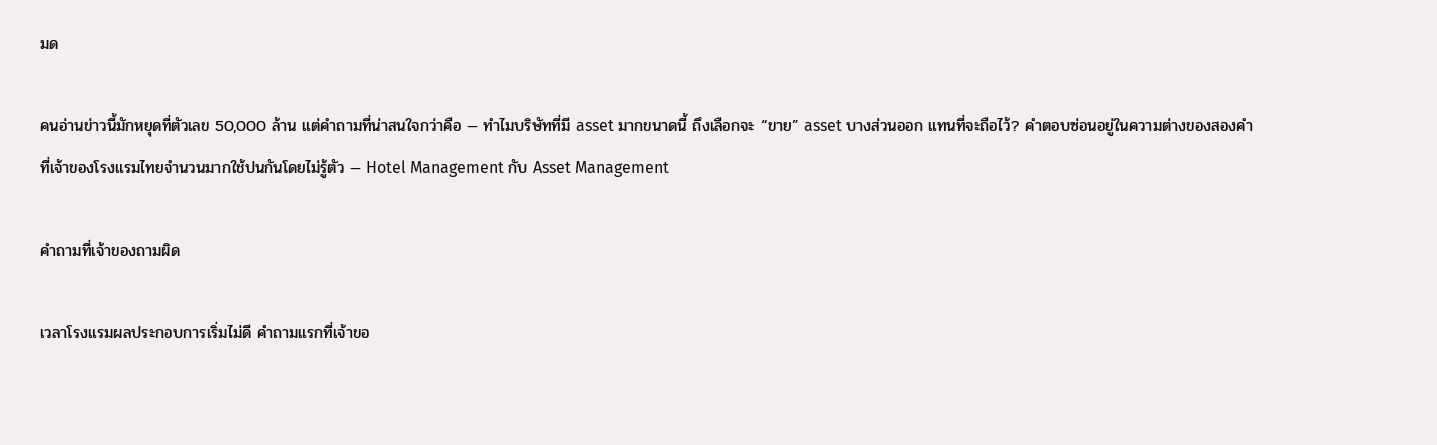มด

คนอ่านข่าวนี้มักหยุดที่ตัวเลข 50,000 ล้าน แต่คำถามที่น่าสนใจกว่าคือ — ทำไมบริษัทที่มี asset มากขนาดนี้ ถึงเลือกจะ “ขาย” asset บางส่วนออก แทนที่จะถือไว้? คำตอบซ่อนอยู่ในความต่างของสองคำ ที่เจ้าของโรงแรมไทยจำนวนมากใช้ปนกันโดยไม่รู้ตัว — Hotel Management กับ Asset Management

คำถามที่เจ้าของถามผิด

เวลาโรงแรมผลประกอบการเริ่มไม่ดี คำถามแรกที่เจ้าขอ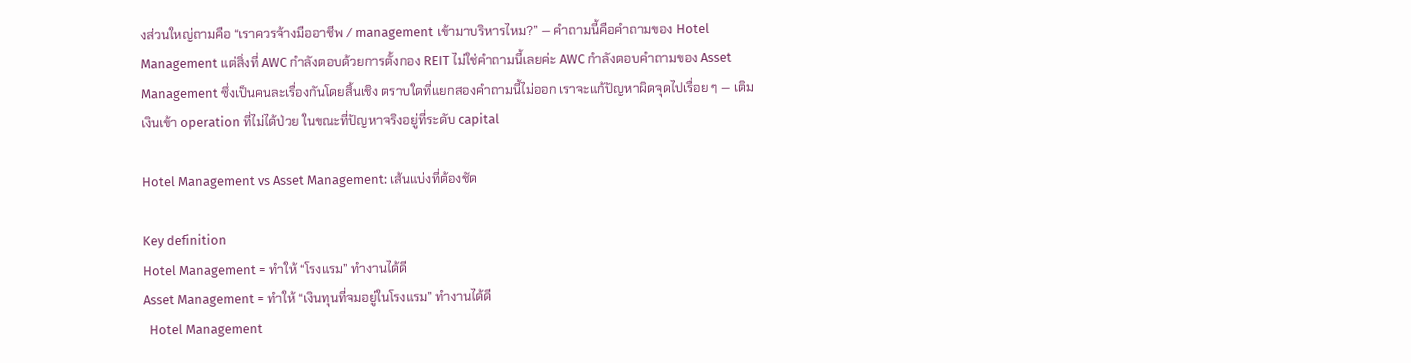งส่วนใหญ่ถามคือ “เราควรจ้างมืออาชีพ / management เข้ามาบริหารไหม?” — คำถามนี้คือคำถามของ Hotel Management แต่สิ่งที่ AWC กำลังตอบด้วยการตั้งกอง REIT ไม่ใช่คำถามนี้เลยค่ะ AWC กำลังตอบคำถามของ Asset Management ซึ่งเป็นคนละเรื่องกันโดยสิ้นเชิง ตราบใดที่แยกสองคำถามนี้ไม่ออก เราจะแก้ปัญหาผิดจุดไปเรื่อย ๆ — เติมเงินเข้า operation ที่ไม่ได้ป่วย ในขณะที่ปัญหาจริงอยู่ที่ระดับ capital

Hotel Management vs Asset Management: เส้นแบ่งที่ต้องชัด

Key definition
Hotel Management = ทำให้ “โรงแรม” ทำงานได้ดี
Asset Management = ทำให้ “เงินทุนที่จมอยู่ในโรงแรม” ทำงานได้ดี
  Hotel Management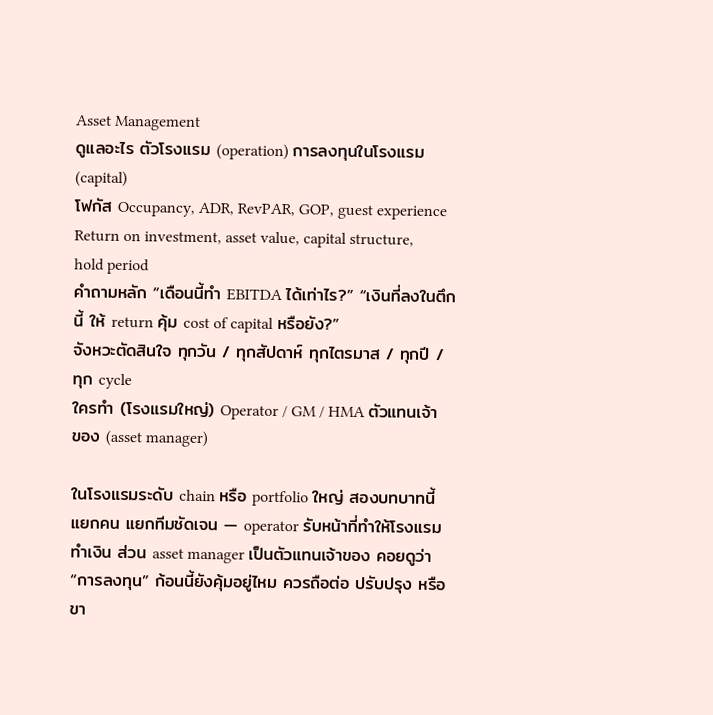Asset Management
ดูแลอะไร ตัวโรงแรม (operation) การลงทุนในโรงแรม (capital)
โฟกัส Occupancy, ADR, RevPAR, GOP, guest experience Return on investment, asset value, capital structure, hold period
คำถามหลัก “เดือนนี้ทำ EBITDA ได้เท่าไร?” “เงินที่ลงในตึกนี้ ให้ return คุ้ม cost of capital หรือยัง?”
จังหวะตัดสินใจ ทุกวัน / ทุกสัปดาห์ ทุกไตรมาส / ทุกปี / ทุก cycle
ใครทำ (โรงแรมใหญ่) Operator / GM / HMA ตัวแทนเจ้าของ (asset manager)

ในโรงแรมระดับ chain หรือ portfolio ใหญ่ สองบทบาทนี้แยกคน แยกทีมชัดเจน — operator รับหน้าที่ทำให้โรงแรมทำเงิน ส่วน asset manager เป็นตัวแทนเจ้าของ คอยดูว่า “การลงทุน” ก้อนนี้ยังคุ้มอยู่ไหม ควรถือต่อ ปรับปรุง หรือขา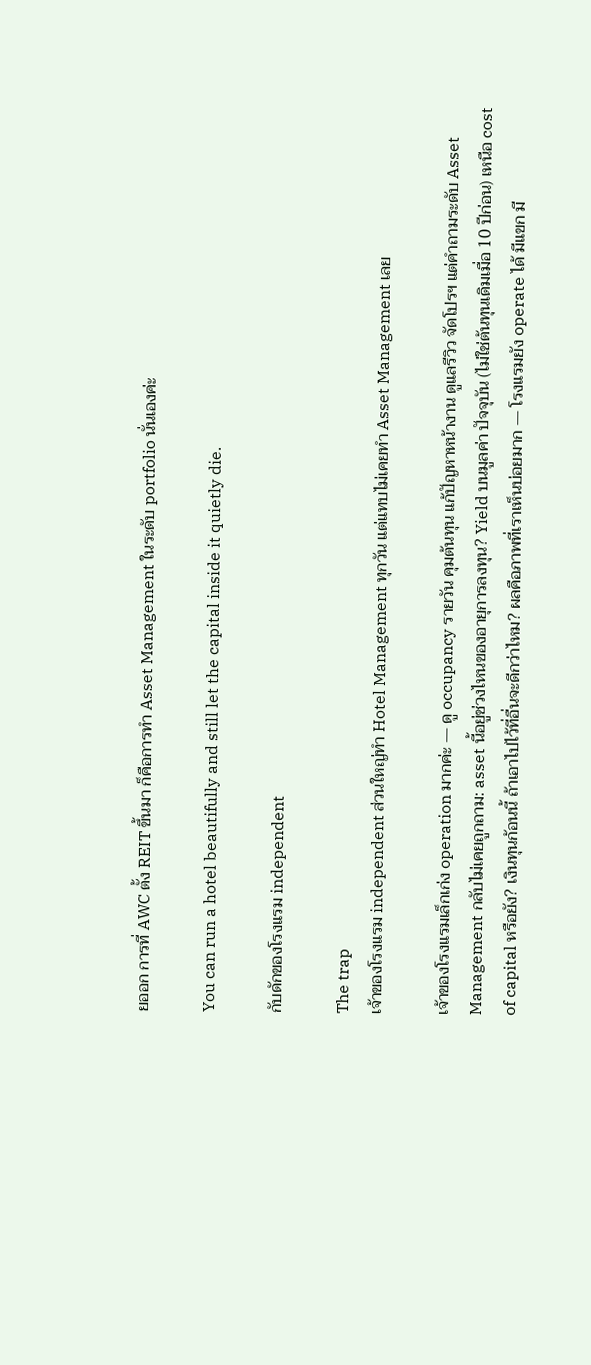ยออก การที่ AWC ตั้ง REIT ขึ้นมา ก็คือการทำ Asset Management ในระดับ portfolio นั่นเองค่ะ

You can run a hotel beautifully and still let the capital inside it quietly die.

กับดักของโรงแรม independent

The trap
เจ้าของโรงแรม independent ส่วนใหญ่ทำ Hotel Management ทุกวัน แต่แทบไม่เคยทำ Asset Management เลย

เจ้าของโรงแรมเล็กเก่ง operation มากค่ะ — ดู occupancy รายวัน คุมต้นทุน แก้ปัญหาหน้างาน ดูแลรีวิว จัดโปรฯ แต่คำถามระดับ Asset Management กลับไม่เคยถูกถาม: asset นี้อยู่ช่วงไหนของอายุการลงทุน? Yield บนมูลค่า ปัจจุบัน (ไม่ใช่ต้นทุนเดิมเมื่อ 10 ปีก่อน) เหนือ cost of capital หรือยัง? เงินทุนก้อนนี้ ถ้าเอาไปไว้ที่อื่นจะดีกว่าไหม? ผลคือภาพที่เราเห็นบ่อยมาก — โรงแรมยัง operate ได้ มีแขก มี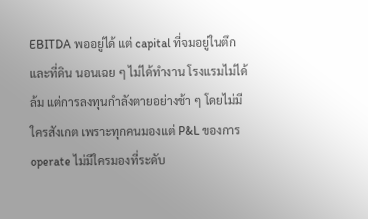EBITDA พออยู่ได้ แต่ capital ที่จมอยู่ในตึกและที่ดิน นอนเฉย ๆ ไม่ได้ทำงาน โรงแรมไม่ได้ล้ม แต่การลงทุนกำลังตายอย่างช้า ๆ โดยไม่มีใครสังเกต เพราะทุกคนมองแต่ P&L ของการ operate ไม่มีใครมองที่ระดับ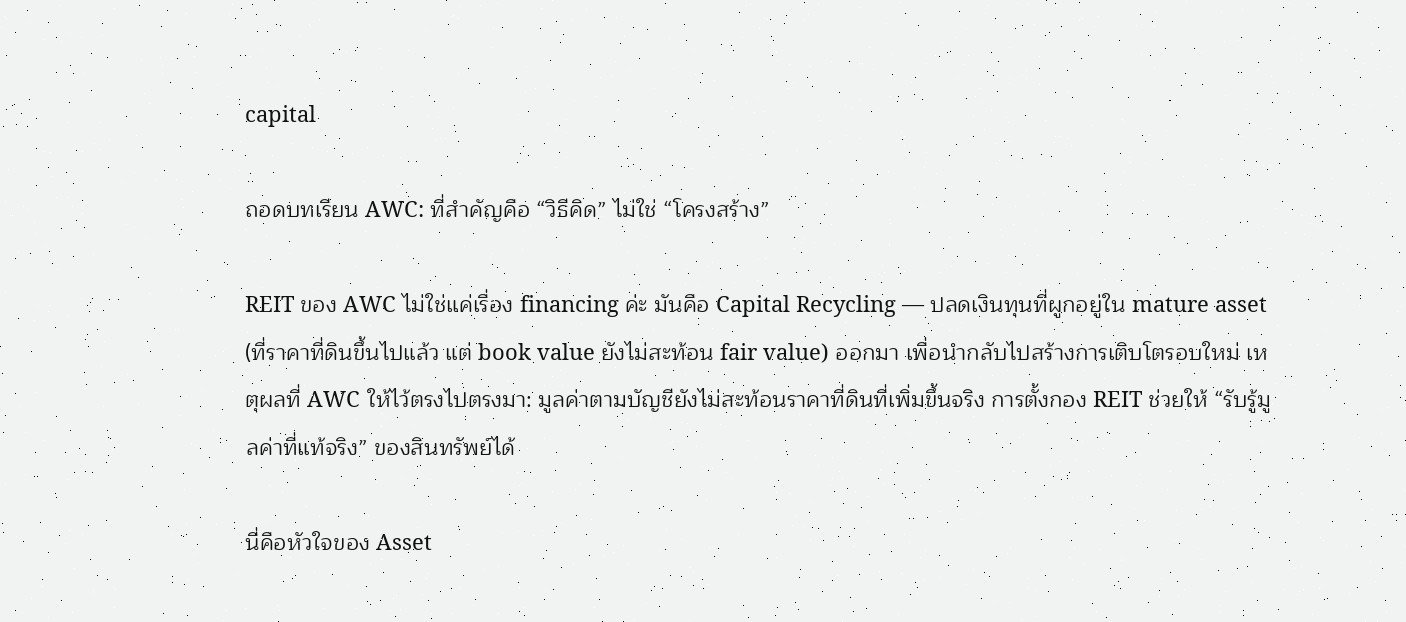capital

ถอดบทเรียน AWC: ที่สำคัญคือ “วิธีคิด” ไม่ใช่ “โครงสร้าง”

REIT ของ AWC ไม่ใช่แค่เรื่อง financing ค่ะ มันคือ Capital Recycling — ปลดเงินทุนที่ผูกอยู่ใน mature asset (ที่ราคาที่ดินขึ้นไปแล้ว แต่ book value ยังไม่สะท้อน fair value) ออกมา เพื่อนำกลับไปสร้างการเติบโตรอบใหม่ เหตุผลที่ AWC ให้ไว้ตรงไปตรงมา: มูลค่าตามบัญชียังไม่สะท้อนราคาที่ดินที่เพิ่มขึ้นจริง การตั้งกอง REIT ช่วยให้ “รับรู้มูลค่าที่แท้จริง” ของสินทรัพย์ได้

นี่คือหัวใจของ Asset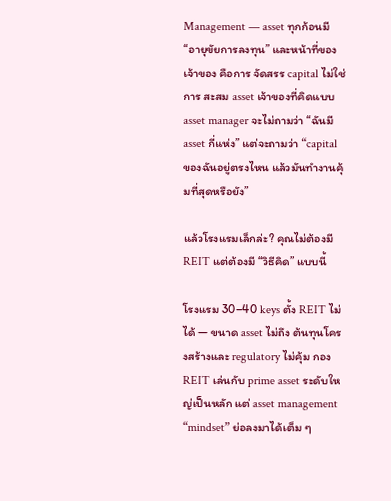Management — asset ทุกก้อนมี “อายุขัยการลงทุน” และหน้าที่ของเจ้าของ คือการ จัดสรร capital ไม่ใช่การ สะสม asset เจ้าของที่คิดแบบ asset manager จะไม่ถามว่า “ฉันมี asset กี่แห่ง” แต่จะถามว่า “capital ของฉันอยู่ตรงไหน แล้วมันทำงานคุ้มที่สุดหรือยัง”

แล้วโรงแรมเล็กล่ะ? คุณไม่ต้องมี REIT แต่ต้องมี “วิธีคิด” แบบนี้

โรงแรม 30–40 keys ตั้ง REIT ไม่ได้ — ขนาด asset ไม่ถึง ต้นทุนโครงสร้างและ regulatory ไม่คุ้ม กอง REIT เล่นกับ prime asset ระดับใหญ่เป็นหลัก แต่ asset management “mindset” ย่อลงมาได้เต็ม ๆ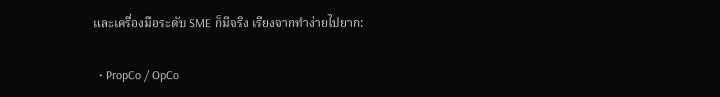และเครื่องมือระดับ SME ก็มีจริง เรียงจากทำง่ายไปยาก:

  • PropCo / OpCo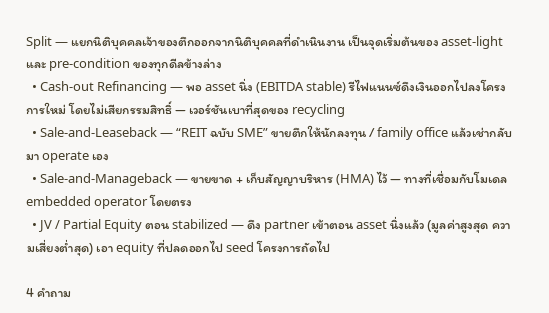Split — แยกนิติบุคคลเจ้าของตึกออกจากนิติบุคคลที่ดำเนินงาน เป็นจุดเริ่มต้นของ asset-light และ pre-condition ของทุกดีลข้างล่าง
  • Cash-out Refinancing — พอ asset นิ่ง (EBITDA stable) รีไฟแนนซ์ดึงเงินออกไปลงโครงการใหม่ โดยไม่เสียกรรมสิทธิ์ — เวอร์ชันเบาที่สุดของ recycling
  • Sale-and-Leaseback — “REIT ฉบับ SME” ขายตึกให้นักลงทุน / family office แล้วเช่ากลับมา operate เอง
  • Sale-and-Manageback — ขายขาด + เก็บสัญญาบริหาร (HMA) ไว้ — ทางที่เชื่อมกับโมเดล embedded operator โดยตรง
  • JV / Partial Equity ตอน stabilized — ดึง partner เข้าตอน asset นิ่งแล้ว (มูลค่าสูงสุด ความเสี่ยงต่ำสุด) เอา equity ที่ปลดออกไป seed โครงการถัดไป

4 คำถาม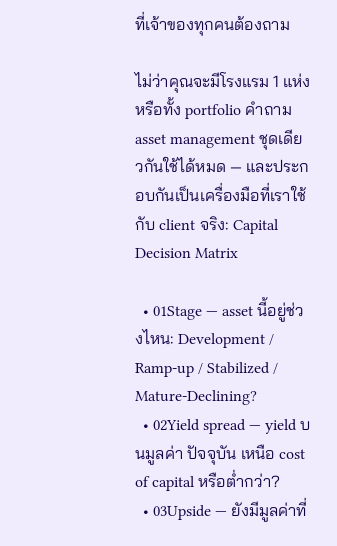ที่เจ้าของทุกคนต้องถาม

ไม่ว่าคุณจะมีโรงแรม 1 แห่ง หรือทั้ง portfolio คำถาม asset management ชุดเดียวกันใช้ได้หมด — และประกอบกันเป็นเครื่องมือที่เราใช้กับ client จริง: Capital Decision Matrix

  • 01Stage — asset นี้อยู่ช่วงไหน: Development / Ramp-up / Stabilized / Mature-Declining?
  • 02Yield spread — yield บนมูลค่า ปัจจุบัน เหนือ cost of capital หรือต่ำกว่า?
  • 03Upside — ยังมีมูลค่าที่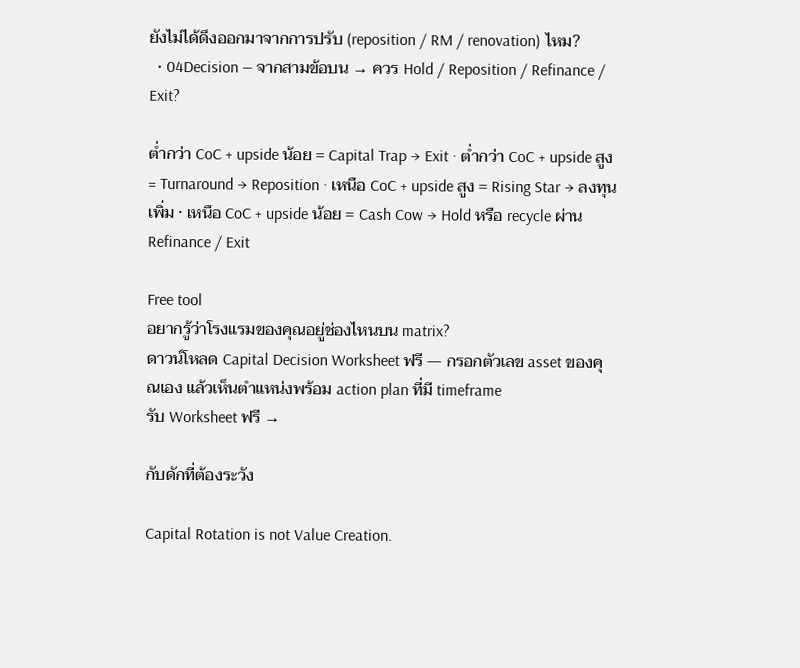ยังไม่ได้ดึงออกมาจากการปรับ (reposition / RM / renovation) ไหม?
  • 04Decision — จากสามข้อบน → ควร Hold / Reposition / Refinance / Exit?

ต่ำกว่า CoC + upside น้อย = Capital Trap → Exit · ต่ำกว่า CoC + upside สูง = Turnaround → Reposition · เหนือ CoC + upside สูง = Rising Star → ลงทุนเพิ่ม · เหนือ CoC + upside น้อย = Cash Cow → Hold หรือ recycle ผ่าน Refinance / Exit

Free tool
อยากรู้ว่าโรงแรมของคุณอยู่ช่องไหนบน matrix?
ดาวน์โหลด Capital Decision Worksheet ฟรี — กรอกตัวเลข asset ของคุณเอง แล้วเห็นตำแหน่งพร้อม action plan ที่มี timeframe
รับ Worksheet ฟรี →

กับดักที่ต้องระวัง

Capital Rotation is not Value Creation.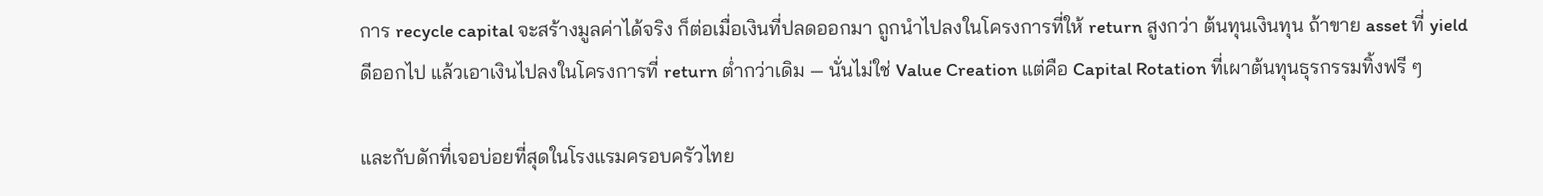การ recycle capital จะสร้างมูลค่าได้จริง ก็ต่อเมื่อเงินที่ปลดออกมา ถูกนำไปลงในโครงการที่ให้ return สูงกว่า ต้นทุนเงินทุน ถ้าขาย asset ที่ yield ดีออกไป แล้วเอาเงินไปลงในโครงการที่ return ต่ำกว่าเดิม — นั่นไม่ใช่ Value Creation แต่คือ Capital Rotation ที่เผาต้นทุนธุรกรรมทิ้งฟรี ๆ

และกับดักที่เจอบ่อยที่สุดในโรงแรมครอบครัวไทย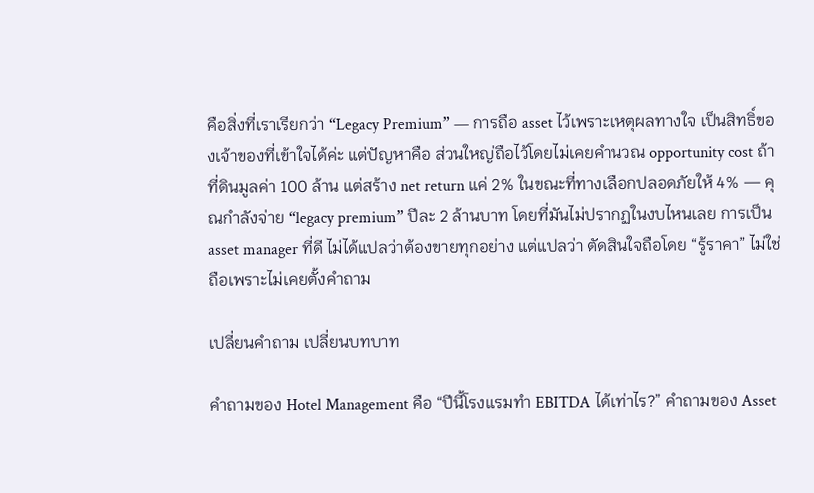คือสิ่งที่เราเรียกว่า “Legacy Premium” — การถือ asset ไว้เพราะเหตุผลทางใจ เป็นสิทธิ์ของเจ้าของที่เข้าใจได้ค่ะ แต่ปัญหาคือ ส่วนใหญ่ถือไว้โดยไม่เคยคำนวณ opportunity cost ถ้าที่ดินมูลค่า 100 ล้าน แต่สร้าง net return แค่ 2% ในขณะที่ทางเลือกปลอดภัยให้ 4% — คุณกำลังจ่าย “legacy premium” ปีละ 2 ล้านบาท โดยที่มันไม่ปรากฏในงบไหนเลย การเป็น asset manager ที่ดี ไม่ได้แปลว่าต้องขายทุกอย่าง แต่แปลว่า ตัดสินใจถือโดย “รู้ราคา” ไม่ใช่ถือเพราะไม่เคยตั้งคำถาม

เปลี่ยนคำถาม เปลี่ยนบทบาท

คำถามของ Hotel Management คือ “ปีนี้โรงแรมทำ EBITDA ได้เท่าไร?” คำถามของ Asset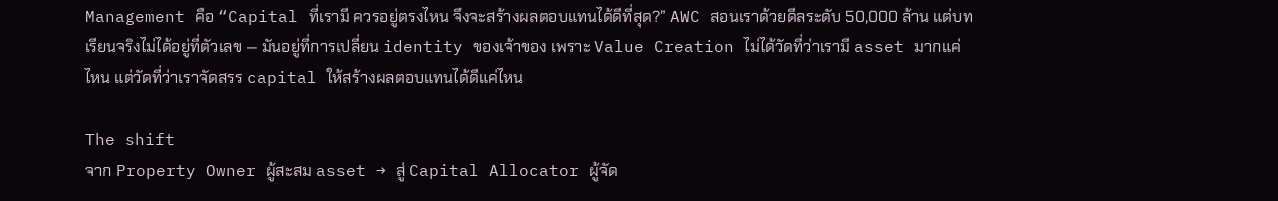Management คือ “Capital ที่เรามี ควรอยู่ตรงไหน จึงจะสร้างผลตอบแทนได้ดีที่สุด?” AWC สอนเราด้วยดีลระดับ 50,000 ล้าน แต่บทเรียนจริงไม่ได้อยู่ที่ตัวเลข — มันอยู่ที่การเปลี่ยน identity ของเจ้าของ เพราะ Value Creation ไม่ได้วัดที่ว่าเรามี asset มากแค่ไหน แต่วัดที่ว่าเราจัดสรร capital ให้สร้างผลตอบแทนได้ดีแค่ไหน

The shift
จาก Property Owner ผู้สะสม asset → สู่ Capital Allocator ผู้จัด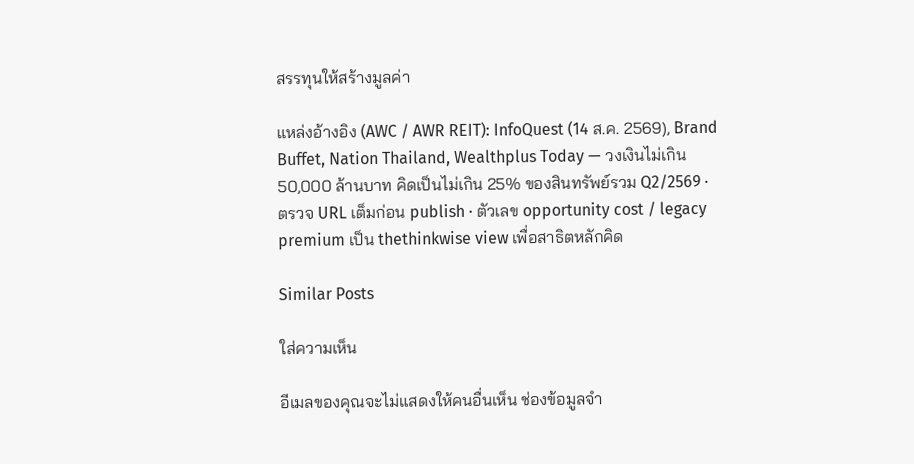สรรทุนให้สร้างมูลค่า

แหล่งอ้างอิง (AWC / AWR REIT): InfoQuest (14 ส.ค. 2569), Brand Buffet, Nation Thailand, Wealthplus Today — วงเงินไม่เกิน 50,000 ล้านบาท คิดเป็นไม่เกิน 25% ของสินทรัพย์รวม Q2/2569 · ตรวจ URL เต็มก่อน publish · ตัวเลข opportunity cost / legacy premium เป็น thethinkwise view เพื่อสาธิตหลักคิด

Similar Posts

ใส่ความเห็น

อีเมลของคุณจะไม่แสดงให้คนอื่นเห็น ช่องข้อมูลจำ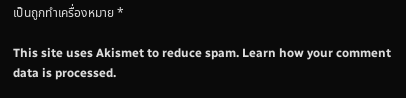เป็นถูกทำเครื่องหมาย *

This site uses Akismet to reduce spam. Learn how your comment data is processed.